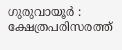ഗുരുവായൂർ : ക്ഷേത്രപരിസരത്ത്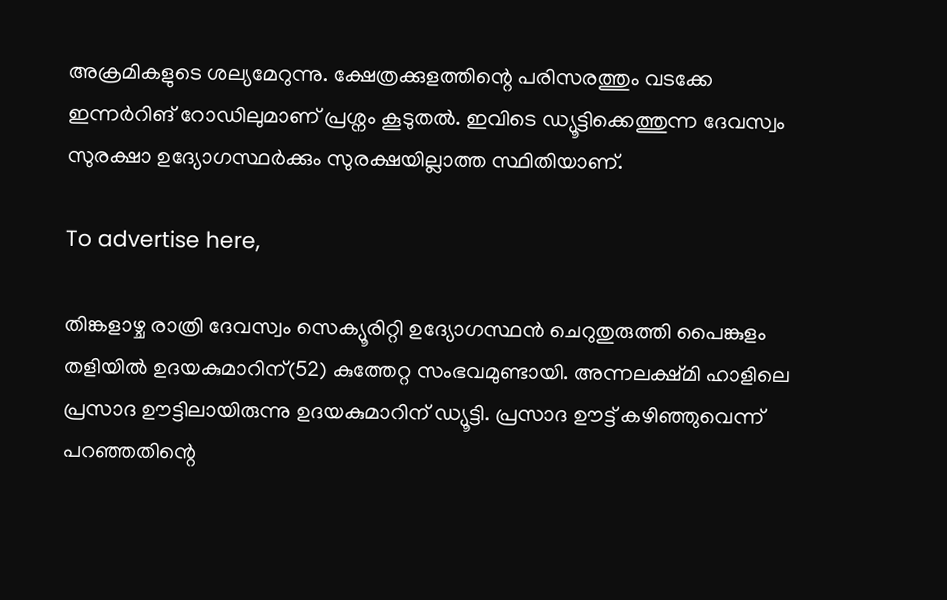അക്രമികളുടെ ശല്യമേറുന്നു. ക്ഷേത്രക്കുളത്തിന്റെ പരിസരത്തും വടക്കേ ഇന്നർറിങ് റോഡിലുമാണ് പ്രശ്നം കൂടുതൽ. ഇവിടെ ഡ്യൂട്ടിക്കെത്തുന്ന ദേവസ്വം സുരക്ഷാ ഉദ്യോഗസ്ഥർക്കും സുരക്ഷയില്ലാത്ത സ്ഥിതിയാണ്.

To advertise here,

തിങ്കളാഴ്ച രാത്രി ദേവസ്വം സെക്യൂരിറ്റി ഉദ്യോഗസ്ഥൻ ചെറുതുരുത്തി പൈങ്കുളം തളിയിൽ ഉദയകുമാറിന്(52) കുത്തേറ്റ സംഭവമുണ്ടായി. അന്നലക്ഷ്മി ഹാളിലെ പ്രസാദ ഊട്ടിലായിരുന്നു ഉദയകുമാറിന് ഡ്യൂട്ടി. പ്രസാദ ഊട്ട് കഴിഞ്ഞുവെന്ന് പറഞ്ഞതിന്റെ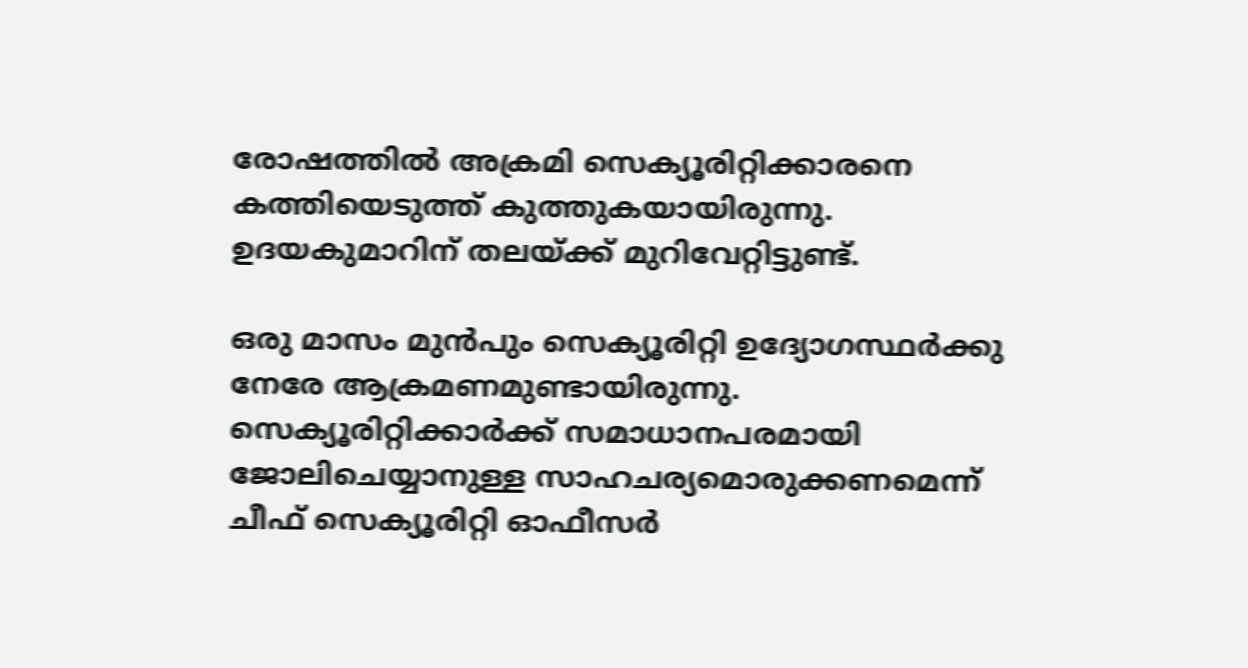രോഷത്തിൽ അക്രമി സെക്യൂരിറ്റിക്കാരനെ കത്തിയെടുത്ത് കുത്തുകയായിരുന്നു. ഉദയകുമാറിന് തലയ്ക്ക് മുറിവേറ്റിട്ടുണ്ട്.

ഒരു മാസം മുൻപും സെക്യൂരിറ്റി ഉദ്യോഗസ്ഥർക്കു നേരേ ആക്രമണമുണ്ടായിരുന്നു. സെക്യൂരിറ്റിക്കാർക്ക് സമാധാനപരമായി ജോലിചെയ്യാനുള്ള സാഹചര്യമൊരുക്കണമെന്ന് ചീഫ് സെക്യൂരിറ്റി ഓഫീസർ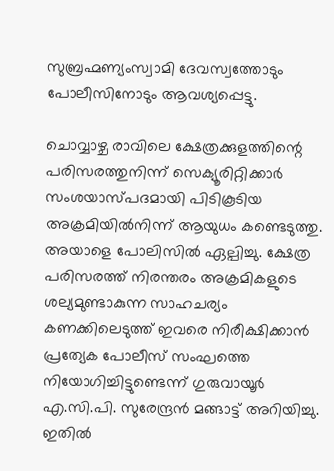സുബ്രഹ്മണ്യംസ്വാമി ദേവസ്വത്തോടും പോലീസിനോടും ആവശ്യപ്പെട്ടു.

ചൊവ്വാഴ്ച രാവിലെ ക്ഷേത്രക്കുളത്തിന്റെ പരിസരത്തുനിന്ന് സെക്യൂരിറ്റിക്കാർ സംശയാസ്പദമായി പിടികൂടിയ അക്രമിയിൽനിന്ന് ആയുധം കണ്ടെടുത്തു. അയാളെ പോലിസിൽ ഏല്പിച്ചു. ക്ഷേത്ര പരിസരത്ത് നിരന്തരം അക്രമികളുടെ ശല്യമുണ്ടാകുന്ന സാഹചര്യം കണക്കിലെടുത്ത് ഇവരെ നിരീക്ഷിക്കാൻ പ്രത്യേക പോലീസ് സംഘത്തെ നിയോഗിച്ചിട്ടുണ്ടെന്ന് ഗുരുവായൂർ എ.സി.പി. സുരേന്ദ്രൻ മങ്ങാട്ട് അറിയിച്ചു. ഇതിൽ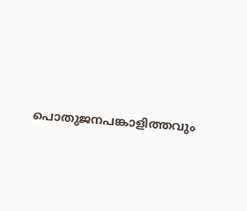പൊതുജനപങ്കാളിത്തവും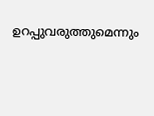ഉറപ്പുവരുത്തുമെന്നും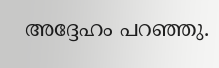അദ്ദേഹം പറഞ്ഞു.